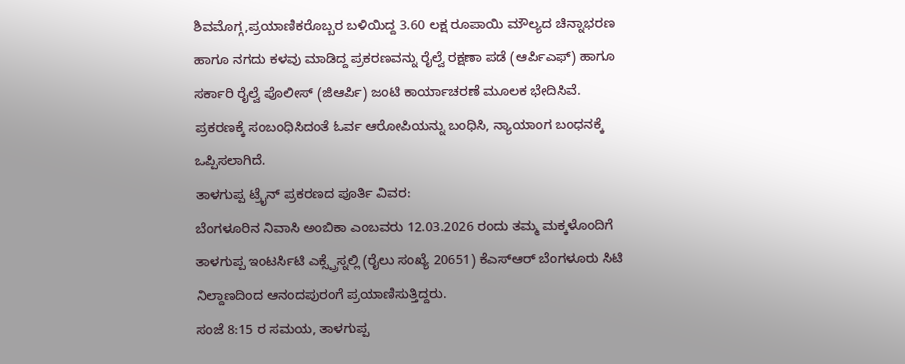ಶಿವಮೊಗ್ಗ,ಪ್ರಯಾಣಿಕರೊಬ್ಬರ ಬಳಿಯಿದ್ದ 3.60 ಲಕ್ಷ ರೂಪಾಯಿ ಮೌಲ್ಯದ ಚಿನ್ನಾಭರಣ ಹಾಗೂ ನಗದು ಕಳವು ಮಾಡಿದ್ದ ಪ್ರಕರಣವನ್ನು ರೈಲ್ವೆ ರಕ್ಷಣಾ ಪಡೆ (ಆರ್ಪಿಎಫ್) ಹಾಗೂ ಸರ್ಕಾರಿ ರೈಲ್ವೆ ಪೊಲೀಸ್ (ಜಿಆರ್ಪಿ) ಜಂಟಿ ಕಾರ್ಯಾಚರಣೆ ಮೂಲಕ ಭೇದಿಸಿವೆ.
ಪ್ರಕರಣಕ್ಕೆ ಸಂಬಂಧಿಸಿದಂತೆ ಓರ್ವ ಆರೋಪಿಯನ್ನು ಬಂಧಿಸಿ, ನ್ಯಾಯಾಂಗ ಬಂಧನಕ್ಕೆ ಒಪ್ಪಿಸಲಾಗಿದೆ.
ತಾಳಗುಪ್ಪ ಟ್ರೈನ್ ಪ್ರಕರಣದ ಪೂರ್ತಿ ವಿವರ:
ಬೆಂಗಳೂರಿನ ನಿವಾಸಿ ಅಂಬಿಕಾ ಎಂಬವರು 12.03.2026 ರಂದು ತಮ್ಮ ಮಕ್ಕಳೊಂದಿಗೆ ತಾಳಗುಪ್ಪ ಇಂಟರ್ಸಿಟಿ ಎಕ್ಸ್ಪ್ರೆಸ್ನಲ್ಲಿ (ರೈಲು ಸಂಖ್ಯೆ 20651) ಕೆಎಸ್ಆರ್ ಬೆಂಗಳೂರು ಸಿಟಿ ನಿಲ್ದಾಣದಿಂದ ಆನಂದಪುರಂಗೆ ಪ್ರಯಾಣಿಸುತ್ತಿದ್ದರು.
ಸಂಜೆ 8:15 ರ ಸಮಯ, ತಾಳಗುಪ್ಪ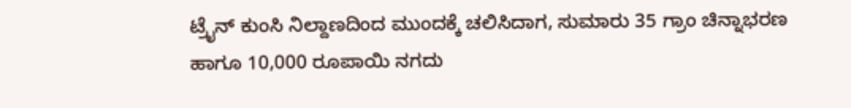ಟ್ರೈನ್ ಕುಂಸಿ ನಿಲ್ದಾಣದಿಂದ ಮುಂದಕ್ಕೆ ಚಲಿಸಿದಾಗ, ಸುಮಾರು 35 ಗ್ರಾಂ ಚಿನ್ನಾಭರಣ ಹಾಗೂ 10,000 ರೂಪಾಯಿ ನಗದು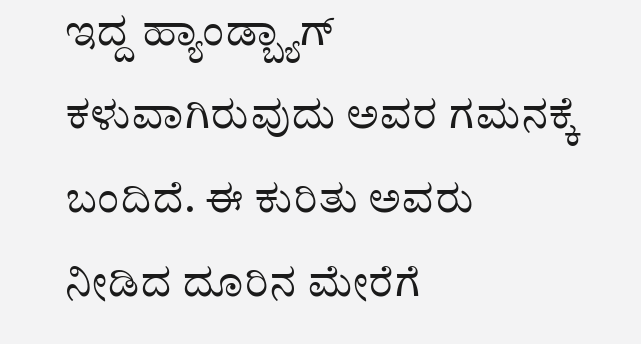ಇದ್ದ ಹ್ಯಾಂಡ್ಬ್ಯಾಗ್ ಕಳುವಾಗಿರುವುದು ಅವರ ಗಮನಕ್ಕೆ ಬಂದಿದೆ. ಈ ಕುರಿತು ಅವರು ನೀಡಿದ ದೂರಿನ ಮೇರೆಗೆ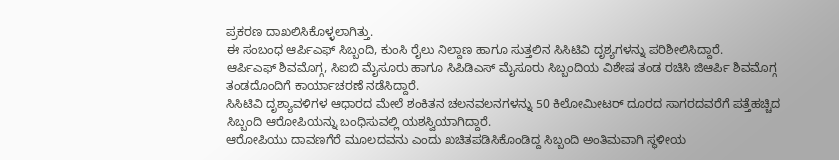ಪ್ರಕರಣ ದಾಖಲಿಸಿಕೊಳ್ಳಲಾಗಿತ್ತು.
ಈ ಸಂಬಂಧ ಆರ್ಪಿಎಫ್ ಸಿಬ್ಬಂದಿ, ಕುಂಸಿ ರೈಲು ನಿಲ್ದಾಣ ಹಾಗೂ ಸುತ್ತಲಿನ ಸಿಸಿಟಿವಿ ದೃಶ್ಯಗಳನ್ನು ಪರಿಶೀಲಿಸಿದ್ದಾರೆ.
ಆರ್ಪಿಎಫ್ ಶಿವಮೊಗ್ಗ, ಸಿಐಬಿ ಮೈಸೂರು ಹಾಗೂ ಸಿಪಿಡಿಎಸ್ ಮೈಸೂರು ಸಿಬ್ಬಂದಿಯ ವಿಶೇಷ ತಂಡ ರಚಿಸಿ ಜಿಆರ್ಪಿ ಶಿವಮೊಗ್ಗ ತಂಡದೊಂದಿಗೆ ಕಾರ್ಯಾಚರಣೆ ನಡೆಸಿದ್ದಾರೆ.
ಸಿಸಿಟಿವಿ ದೃಶ್ಯಾವಳಿಗಳ ಆಧಾರದ ಮೇಲೆ ಶಂಕಿತನ ಚಲನವಲನಗಳನ್ನು 50 ಕಿಲೋಮೀಟರ್ ದೂರದ ಸಾಗರದವರೆಗೆ ಪತ್ತೆಹಚ್ಚಿದ ಸಿಬ್ಬಂದಿ ಆರೋಪಿಯನ್ನು ಬಂಧಿಸುವಲ್ಲಿ ಯಶಸ್ವಿಯಾಗಿದ್ದಾರೆ.
ಆರೋಪಿಯು ದಾವಣಗೆರೆ ಮೂಲದವನು ಎಂದು ಖಚಿತಪಡಿಸಿಕೊಂಡಿದ್ದ ಸಿಬ್ಬಂದಿ ಅಂತಿಮವಾಗಿ ಸ್ಥಳೀಯ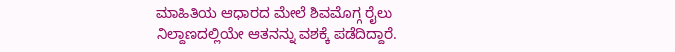ಮಾಹಿತಿಯ ಆಧಾರದ ಮೇಲೆ ಶಿವಮೊಗ್ಗ ರೈಲು ನಿಲ್ದಾಣದಲ್ಲಿಯೇ ಆತನನ್ನು ವಶಕ್ಕೆ ಪಡೆದಿದ್ದಾರೆ.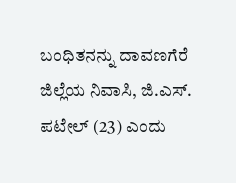ಬಂಧಿತನನ್ನು ದಾವಣಗೆರೆ ಜಿಲ್ಲೆಯ ನಿವಾಸಿ, ಜಿ.ಎಸ್. ಪಟೇಲ್ (23) ಎಂದು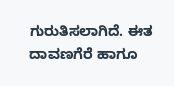ಗುರುತಿಸಲಾಗಿದೆ. ಈತ ದಾವಣಗೆರೆ ಹಾಗೂ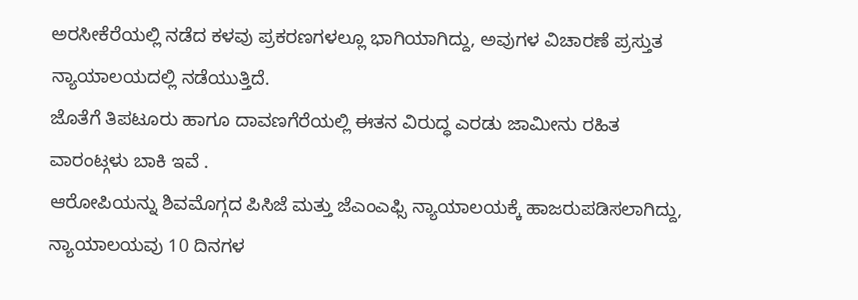ಅರಸೀಕೆರೆಯಲ್ಲಿ ನಡೆದ ಕಳವು ಪ್ರಕರಣಗಳಲ್ಲೂ ಭಾಗಿಯಾಗಿದ್ದು, ಅವುಗಳ ವಿಚಾರಣೆ ಪ್ರಸ್ತುತ ನ್ಯಾಯಾಲಯದಲ್ಲಿ ನಡೆಯುತ್ತಿದೆ.
ಜೊತೆಗೆ ತಿಪಟೂರು ಹಾಗೂ ದಾವಣಗೆರೆಯಲ್ಲಿ ಈತನ ವಿರುದ್ಧ ಎರಡು ಜಾಮೀನು ರಹಿತ ವಾರಂಟ್ಗಳು ಬಾಕಿ ಇವೆ .
ಆರೋಪಿಯನ್ನು ಶಿವಮೊಗ್ಗದ ಪಿಸಿಜೆ ಮತ್ತು ಜೆಎಂಎಫ್ಸಿ ನ್ಯಾಯಾಲಯಕ್ಕೆ ಹಾಜರುಪಡಿಸಲಾಗಿದ್ದು, ನ್ಯಾಯಾಲಯವು 10 ದಿನಗಳ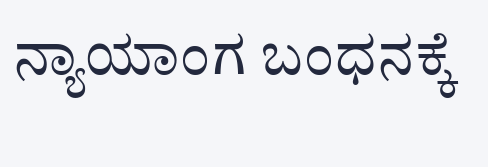ನ್ಯಾಯಾಂಗ ಬಂಧನಕ್ಕೆ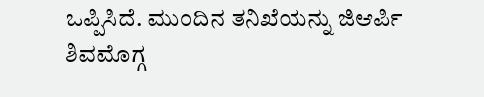ಒಪ್ಪಿಸಿದೆ. ಮುಂದಿನ ತನಿಖೆಯನ್ನು ಜಿಆರ್ಪಿ ಶಿವಮೊಗ್ಗ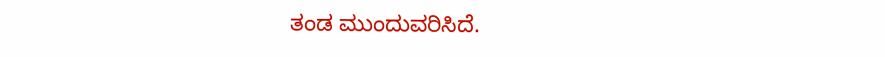ತಂಡ ಮುಂದುವರಿಸಿದೆ.